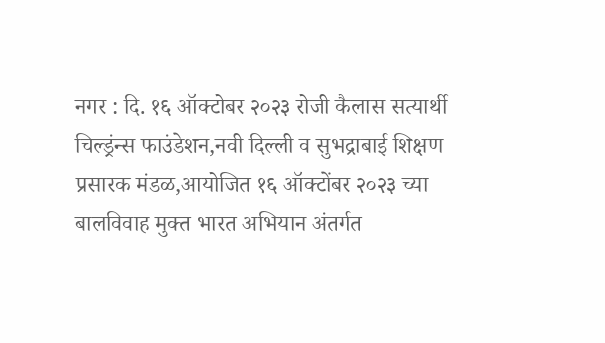नगर : दि. १६ ऑक्टोबर २०२३ रोजी कैलास सत्यार्थी चिल्ड्रंन्स फाउंडेशन,नवी दिल्ली व सुभद्राबाई शिक्षण प्रसारक मंडळ,आयोजित १६ ऑक्टोंबर २०२३ च्या बालविवाह मुक्त भारत अभियान अंतर्गत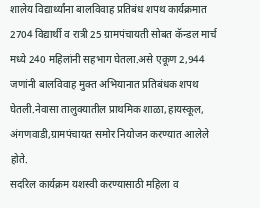शालेय विद्यार्थ्यांना बालविवाह प्रतिबंध शपथ कार्यक्रमात 2704 विद्यार्थी व रात्री 25 ग्रामपंचायती सोबत कॅन्डल मार्च मध्ये 240 महिलांनी सहभाग घेतला.असे एकूण 2,944 जणांनी बालविवाह मुक्त अभियानात प्रतिबंधक शपथ घेतली.नेवासा तालुक्यातील प्राथमिक शाळा,हायस्कूल, अंगणवाडी,ग्रामपंचायत समोर नियोजन करण्यात आलेले होते.
सदरिल कार्यक्रम यशस्वी करण्यासाठी महिला व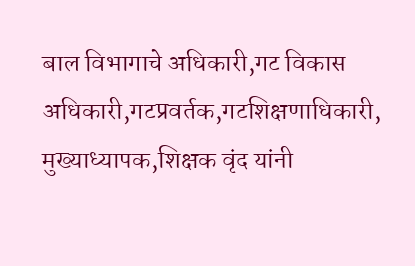बाल विभागाचे अधिकारी,गट विकास अधिकारी,गटप्रवर्तक,गटशिक्षणाधिकारी, मुख्याध्यापक,शिक्षक वृंद यांनी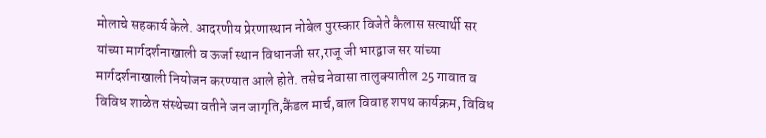मोलाचे सहकार्य केले. आदरणीय प्रेरणास्थान नोबेल पुरस्कार विजेते कैलास सत्यार्थी सर यांच्या मार्गदर्शनाखाली व ऊर्जा स्थान विधानजी सर,राजू जी भारद्वाज सर यांच्या मार्गदर्शनाखाली नियोजन करण्यात आले होते. तसेच नेवासा तालुक्यातील 25 गावात व विविध शाळेत संस्थेच्या वतीने जन जागृति,कैंडल मार्च,बाल विवाह शपथ कार्यक्रम, विविध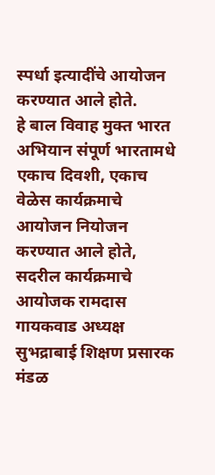स्पर्धा इत्यादींचे आयोजन करण्यात आले होते.
हे बाल विवाह मुक्त भारत अभियान संपूर्ण भारतामधे एकाच दिवशी, एकाच वेळेस कार्यक्रमाचे आयोजन नियोजन करण्यात आले होते, सदरील कार्यक्रमाचे आयोजक रामदास गायकवाड अध्यक्ष सुभद्राबाई शिक्षण प्रसारक मंडळ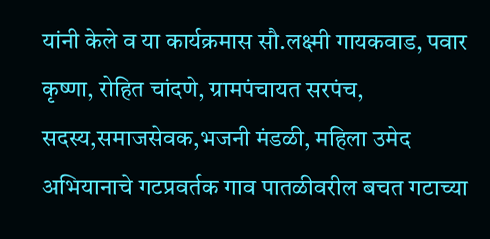यांनी केले व या कार्यक्रमास सौ.लक्ष्मी गायकवाड, पवार कृष्णा, रोहित चांदणे, ग्रामपंचायत सरपंच, सदस्य,समाजसेवक,भजनी मंडळी, महिला उमेद अभियानाचे गटप्रवर्तक गाव पातळीवरील बचत गटाच्या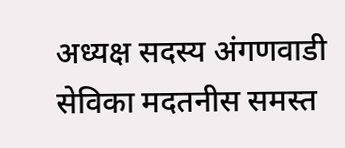अध्यक्ष सदस्य अंगणवाडी सेविका मदतनीस समस्त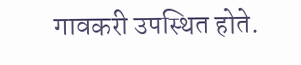गावकरी उपस्थित होते.